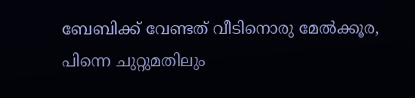ബേബിക്ക് വേണ്ടത് വീടിനൊരു മേല്‍ക്കൂര, പിന്നെ ചുറ്റുമതിലും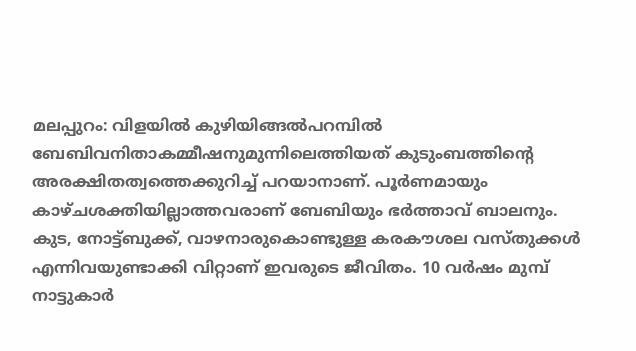മലപ്പുറം: വിളയില്‍ കുഴിയിങ്ങല്‍പറമ്പില്‍ ബേബിവനിതാകമ്മീഷനുമുന്നിലെത്തിയത് കുടുംബത്തിന്റെ അരക്ഷിതത്വത്തെക്കുറിച്ച് പറയാനാണ്. പൂര്‍ണമായും കാഴ്ചശക്തിയില്ലാത്തവരാണ് ബേബിയും ഭര്‍ത്താവ് ബാലനും. കുട, നോട്ട്ബുക്ക്, വാഴനാരുകൊണ്ടുള്ള കരകൗശല വസ്തുക്കള്‍ എന്നിവയുണ്ടാക്കി വിറ്റാണ് ഇവരുടെ ജീവിതം. 10 വര്‍ഷം മുമ്പ് നാട്ടുകാര്‍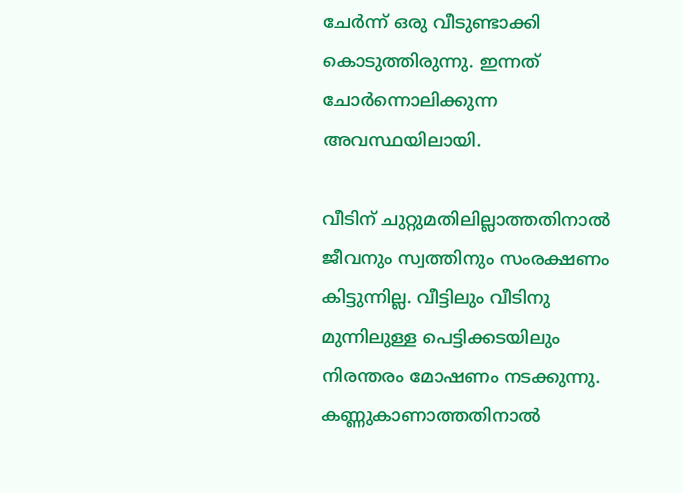ചേര്‍ന്ന് ഒരു വീടുണ്ടാക്കി കൊടുത്തിരുന്നു. ഇന്നത് ചോര്‍ന്നൊലിക്കുന്ന അവസ്ഥയിലായി.

വീടിന് ചുറ്റുമതിലില്ലാത്തതിനാല്‍ ജീവനും സ്വത്തിനും സംരക്ഷണം കിട്ടുന്നില്ല. വീട്ടിലും വീടിനു മുന്നിലുള്ള പെട്ടിക്കടയിലും നിരന്തരം മോഷണം നടക്കുന്നു. കണ്ണുകാണാത്തതിനാല്‍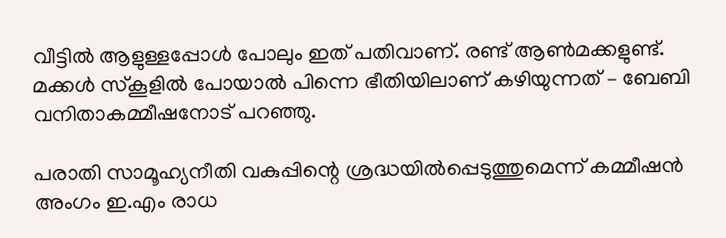വീട്ടില്‍ ആളുള്ളപ്പോള്‍ പോലും ഇത് പതിവാണ്. രണ്ട് ആണ്‍മക്കളുണ്ട്. മക്കള്‍ സ്‌കൂളില്‍ പോയാല്‍ പിന്നെ ഭീതിയിലാണ് കഴിയുന്നത് – ബേബി വനിതാകമ്മീഷനോട് പറഞ്ഞു.

പരാതി സാമൂഹ്യനീതി വകുപ്പിന്റെ ശ്രദ്ധയില്‍പ്പെടുത്തുമെന്ന് കമ്മീഷന്‍ അംഗം ഇ.എം രാധ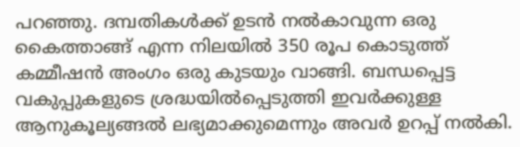പറഞ്ഞു. ദമ്പതികള്‍ക്ക് ഉടന്‍ നല്‍കാവുന്ന ഒരു കൈത്താങ്ങ് എന്ന നിലയില്‍ 350 രൂപ കൊടുത്ത് കമ്മീഷന്‍ അംഗം ഒരു കുടയും വാങ്ങി. ബന്ധപ്പെട്ട വകുപ്പുകളുടെ ശ്രദ്ധയില്‍പ്പെടുത്തി ഇവര്‍ക്കുള്ള ആനുകൂല്യങ്ങല്‍ ലഭ്യമാക്കുമെന്നും അവര്‍ ഉറപ്പ് നല്‍കി.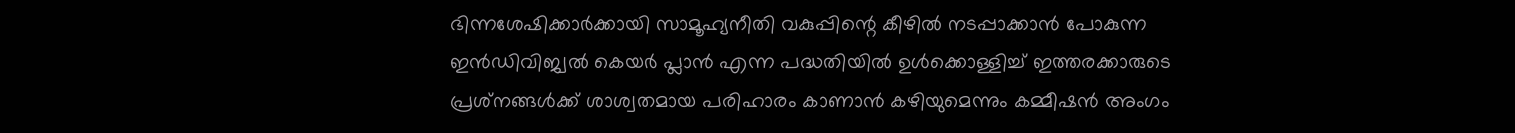ഭിന്നശേഷിക്കാര്‍ക്കായി സാമൂഹ്യനീതി വകുപ്പിന്റെ കീഴില്‍ നടപ്പാക്കാന്‍ പോകുന്ന ഇന്‍ഡിവിജ്വല്‍ കെയര്‍ പ്ലാന്‍ എന്ന പദ്ധതിയില്‍ ഉള്‍ക്കൊള്ളിച്ച് ഇത്തരക്കാരുടെ പ്രശ്‌നങ്ങള്‍ക്ക് ശാശ്വതമായ പരിഹാരം കാണാന്‍ കഴിയുമെന്നും കമ്മീഷന്‍ അംഗം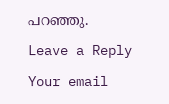പറഞ്ഞു.

Leave a Reply

Your email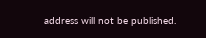address will not be published.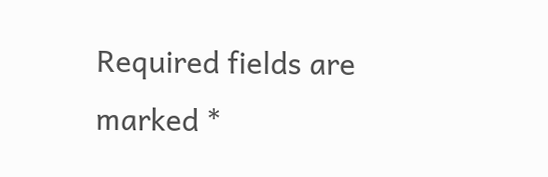Required fields are marked *